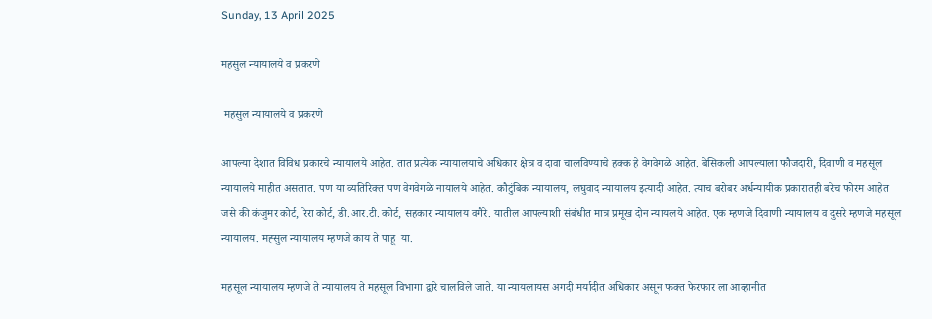Sunday, 13 April 2025

महसुल न्यायालये व प्रकरणे

 महसुल न्यायालये व प्रकरणे

आपल्या देशात विविध प्रकारचे न्यायालये आहेत. तात प्रत्येक न्यायालयाचे अधिकार क्षेत्र व दावा चालविण्याचे हक्क हे वेगवेगळे आहेत. बेसिकली आपल्याला फौजदारी, दिवाणी व महसूल न्यायालये माहीत असतात. पण या व्यतिरिक्त पण वेगवेगळे नायालये आहेत. कौटुंबिक न्यायालय, लघुवाद न्यायालय इत्यादी आहेत. त्याच बरोबर अर्धन्यायीक प्रकारातही बरेच फोरम आहेत जसे की कंजुमर कोर्ट, रेरा कोर्ट, डी.आर.टी. कोर्ट, सहकार न्यायालय वगैरे. यातील आपल्याशी संबंधीत मात्र प्रमूख दोन न्यायलये आहेत. एक म्हणजे दिवाणी न्यायालय व दुसरे म्हणजे महसूल न्यायालय. मह्सुल न्यायालय म्हणजे काय ते पाहू  या.

महसूल न्यायालय म्हणजे ते न्यायालय ते महसूल विभागा द्वारे चालविले जाते. या न्यायलायस अगदी मर्यादीत अधिकार असून फक्त फेरफार ला आव्हानीत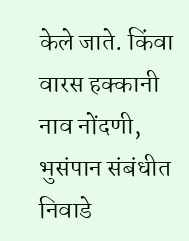केले जाते. किंवा वारस हक्कानी नाव नोंदणी, भुसंपान संबंधीत निवाडे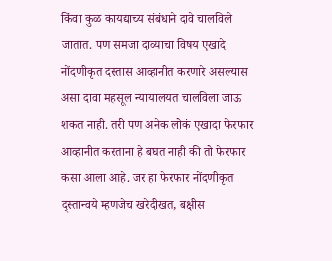किंवा कुळ कायद्याच्य संबंधाने दावे चालविले जातात. पण समजा दाव्याचा विषय एखादे नोंदणीकृत दस्तास आव्हानीत करणारे असल्यास असा दावा महसूल न्यायालयत चालविला जाऊ शकत नाही. तरी पण अनेक लोकं एखादा फेरफार आव्हानीत करताना हे बघत नाही की तो फेरफार कसा आला आहे. जर हा फेरफार नोंदणीकृत द्स्तान्वये म्हणजेच खरेदीखत, बक्षीस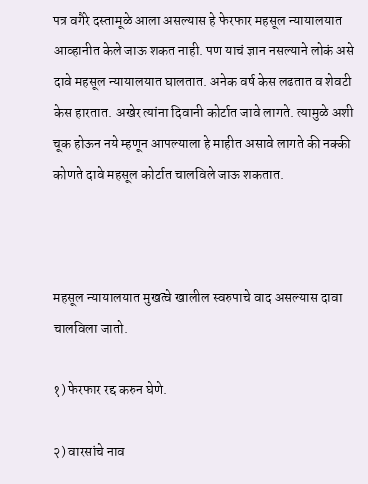पत्र वगैरे दस्तामूळे आला असल्यास हे फेरफार महसूल न्यायालयात आव्हानीत केले जाऊ शकत नाही. पण याचं ज्ञान नसल्याने लोकं असे दावे महसूल न्यायालयात घालतात. अनेक वर्ष केस लढतात व शेवटी केस हारतात. अखेर त्यांना दिवानी कोर्टात जावे लागते. त्यामुळे अशी चूक होऊन नये म्हणून आपल्याला हे माहीत असावे लागते की नक्की कोणते दावे महसूल कोर्टात चालविले जाऊ शकतात.



महसूल न्यायालयात मुखत्वे खालील स्वरुपाचे वाद असल्यास दावा चालविला जातो.

१) फेरफार रद्द करुन घेणे.

२) वारसांचे नाव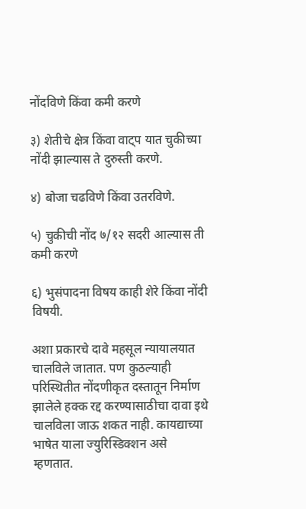नोंदविणे किंवा कमी करणे

३) शेतीचे क्षेत्र किंवा वाट्प यात चुकीच्या नोंदी झाल्यास ते दुरुस्ती करणे.

४) बोजा चढविणे किंवा उतरविणे.

५) चुकीची नोंद ७/१२ सदरी आल्यास ती कमी करणे

६) भुसंपादना विषय काही शेरे किंवा नोंदी विषयी.

अशा प्रकारचे दावे महसूल न्यायालयात चालविले जातात. पण कुठल्याही परिस्थितीत नोंदणीकृत दस्तातून निर्माण झालेले हक्क रद्द करण्यासाठीचा दावा इथे चालविला जाऊ शकत नाही. कायद्याच्या भाषेत याला ज्युरिस्डिक्शन असे म्हणतात.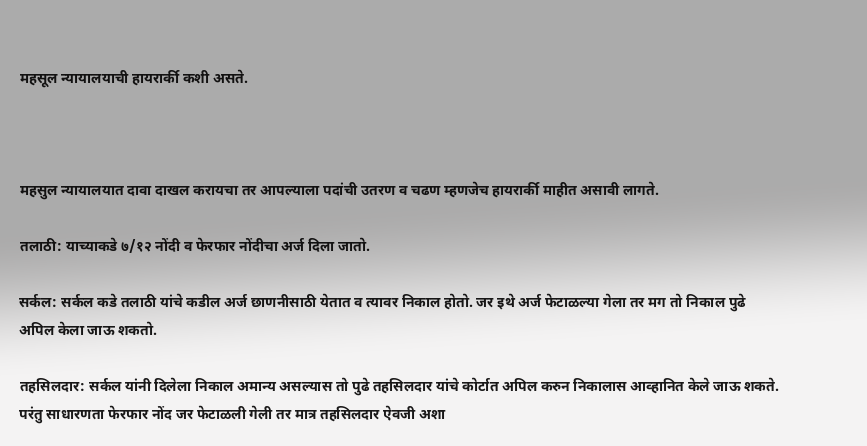महसूल न्यायालयाची हायरार्की कशी असते.



महसुल न्यायालयात दावा दाखल करायचा तर आपल्याला पदांची उतरण व चढण म्हणजेच हायरार्की माहीत असावी लागते.

तलाठी: याच्याकडे ७/१२ नोंदी व फेरफार नोंदीचा अर्ज दिला जातो.

सर्कल: सर्कल कडे तलाठी यांचे कडील अर्ज छाणनीसाठी येतात व त्यावर निकाल होतो. जर इथे अर्ज फेटाळल्या गेला तर मग तो निकाल पुढे अपिल केला जाऊ शकतो.

तहसिलदार: सर्कल यांनी दिलेला निकाल अमान्य असल्यास तो पुढे तहसिलदार यांचे कोर्टात अपिल करुन निकालास आव्हानित केले जाऊ शकते. परंतु साधारणता फेरफार नोंद जर फेटाळली गेली तर मात्र तहसिलदार ऐवजी अशा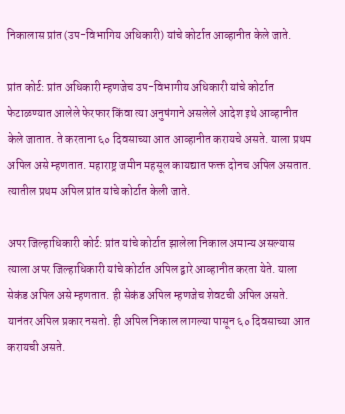निकालास प्रांत (उप-विभागिय अधिकारी) यांचे कोर्टात आव्हानीत केले जाते.

प्रांत कोर्ट: प्रांत अधिकारी म्हणजेच उप-विभागीय अधिकारी यांचे कोर्टात फेटाळण्यात आलेले फेरफार किंवा त्या अनुषंगाने असलेले आदेश इथे आव्हानीत केले जातात. ते करताना ६० दिवसाच्या आत आव्हानीत करायचे असते. याला प्रथम अपिल असे म्हणतात. महाराष्ट्र जमीन महसूल कायद्यात फक्त दोनच अपिल असतात. त्यातील प्रथम अपिल प्रांत यांचे कोर्टात केली जाते.

अपर जिल्हाधिकारी कोर्ट: प्रांत यांचे कोर्टात झालेला निकाल अमान्य असल्यास त्याला अपर जिल्हाधिकारी यांचे कोर्टात अपिल द्वारे आव्हानीत करता येते. याला सेकंड अपिल असे म्हणतात. ही सेकंड अपिल म्हणजेच शेवटची अपिल असते. यानंतर अपिल प्रकार नसतो. ही अपिल निकाल लागल्या पासून ६० दिवसाच्या आत करायची असते.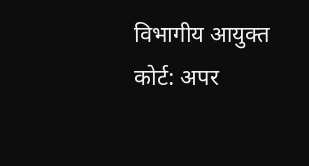विभागीय आयुक्त कोर्ट: अपर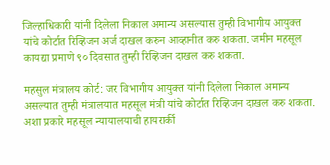जिल्हाधिकारी यांनी दिलेला निकाल अमान्य असल्यास तुम्ही विभागीय आयुक्त यांचे कोर्टात रिव्हिजन अर्ज दाखल करुन आव्हानीत करु शकता. जमीन महसूल कायद्या प्रमाणे ९० दिवसात तुम्ही रिव्हिजन दाखल करु शकता.

महसुल मंत्रालय कोर्ट: जर विभागीय आयुक्त यांनी दिलेला निकाल अमान्य असल्यात तुम्ही मंत्रालयात महसूल मंत्री यांचे कोर्टात रिव्हिजन दाखल करु शकता. अशा प्रकारे महसूल न्यायालयाची हायरार्की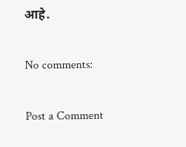आहे.

No comments:

Post a Comment